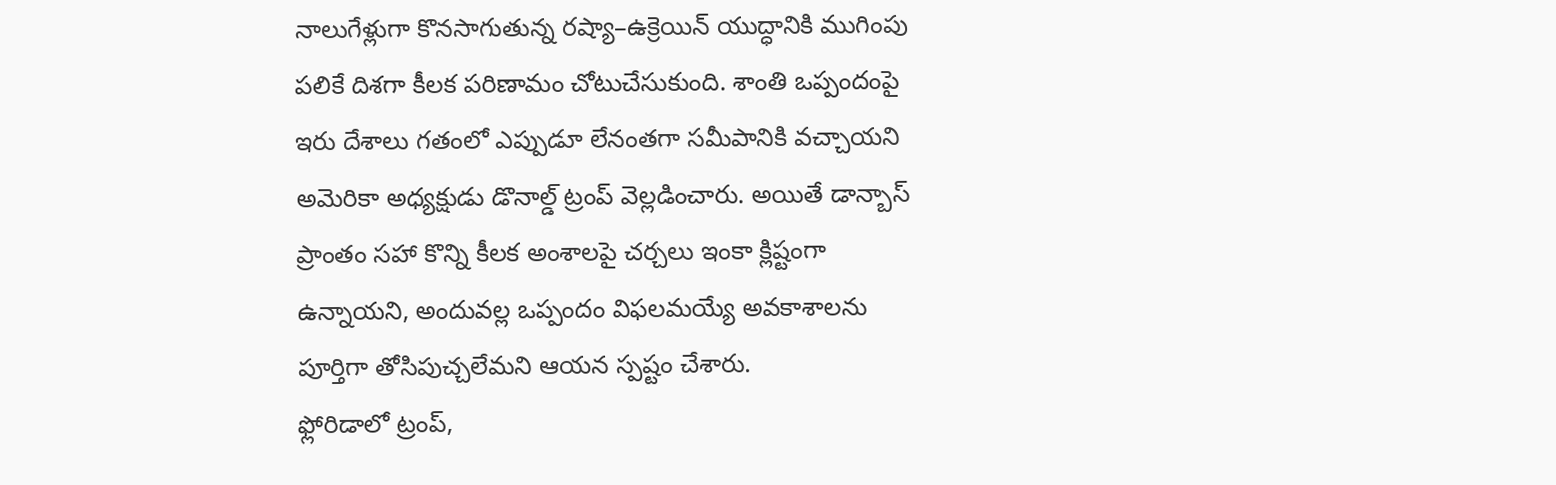నాలుగేళ్లుగా కొనసాగుతున్న రష్యా–ఉక్రెయిన్ యుద్ధానికి ముగింపు పలికే దిశగా కీలక పరిణామం చోటుచేసుకుంది. శాంతి ఒప్పందంపై ఇరు దేశాలు గతంలో ఎప్పుడూ లేనంతగా సమీపానికి వచ్చాయని అమెరికా అధ్యక్షుడు డొనాల్డ్ ట్రంప్ వెల్లడించారు. అయితే డాన్బాస్ ప్రాంతం సహా కొన్ని కీలక అంశాలపై చర్చలు ఇంకా క్లిష్టంగా ఉన్నాయని, అందువల్ల ఒప్పందం విఫలమయ్యే అవకాశాలను పూర్తిగా తోసిపుచ్చలేమని ఆయన స్పష్టం చేశారు.
ఫ్లోరిడాలో ట్రంప్,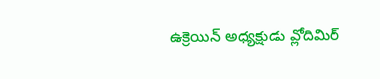ఉక్రెయిన్ అధ్యక్షుడు వ్లోదిమిర్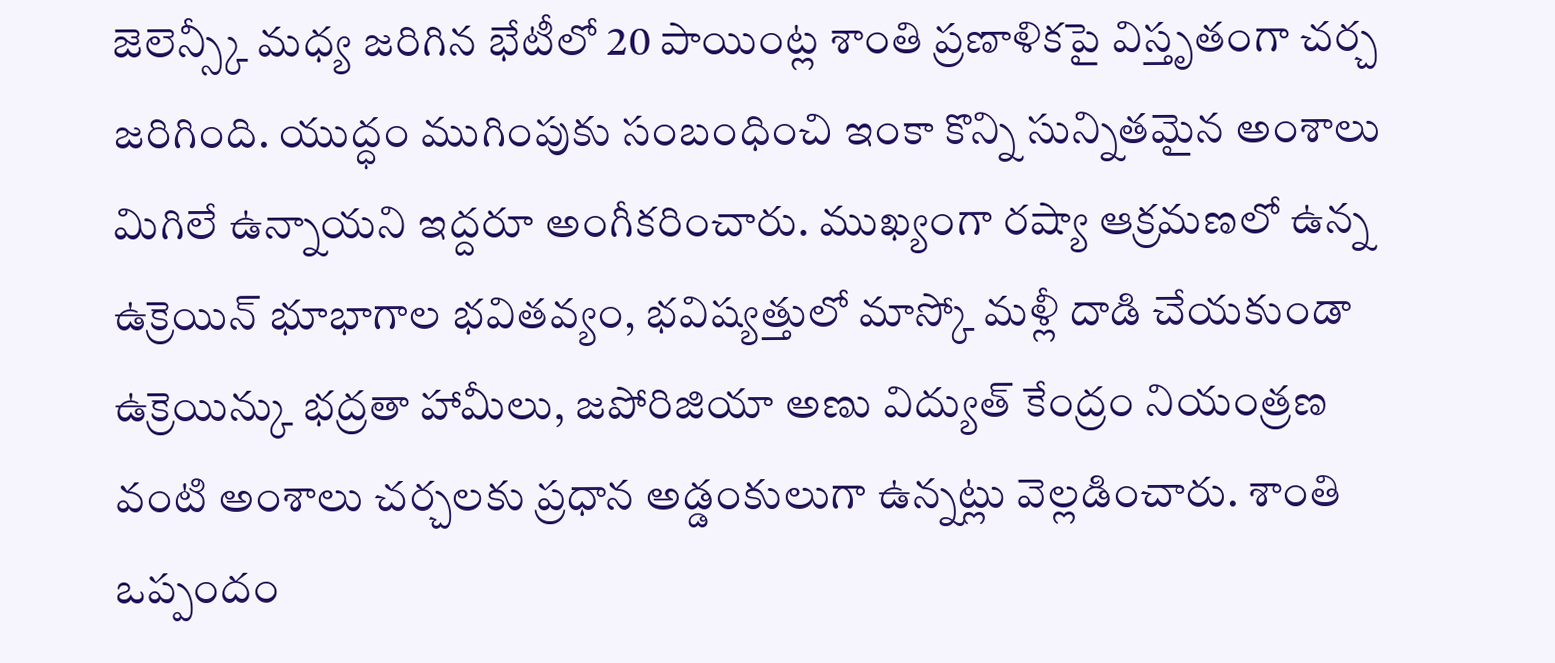జెలెన్స్కీ మధ్య జరిగిన భేటీలో 20 పాయింట్ల శాంతి ప్రణాళికపై విస్తృతంగా చర్చ జరిగింది. యుద్ధం ముగింపుకు సంబంధించి ఇంకా కొన్ని సున్నితమైన అంశాలు మిగిలే ఉన్నాయని ఇద్దరూ అంగీకరించారు. ముఖ్యంగా రష్యా ఆక్రమణలో ఉన్న ఉక్రెయిన్ భూభాగాల భవితవ్యం, భవిష్యత్తులో మాస్కో మళ్లీ దాడి చేయకుండా ఉక్రెయిన్కు భద్రతా హామీలు, జపోరిజియా అణు విద్యుత్ కేంద్రం నియంత్రణ వంటి అంశాలు చర్చలకు ప్రధాన అడ్డంకులుగా ఉన్నట్లు వెల్లడించారు. శాంతి ఒప్పందం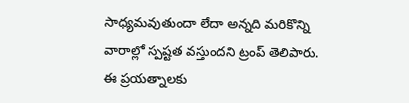సాధ్యమవుతుందా లేదా అన్నది మరికొన్ని వారాల్లో స్పష్టత వస్తుందని ట్రంప్ తెలిపారు. ఈ ప్రయత్నాలకు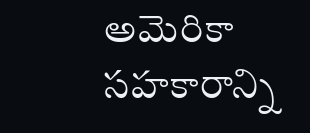అమెరికా సహకారాన్ని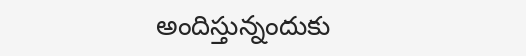అందిస్తున్నందుకు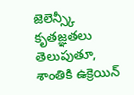జెలెన్స్కీ కృతజ్ఞతలు తెలుపుతూ, శాంతికి ఉక్రెయిన్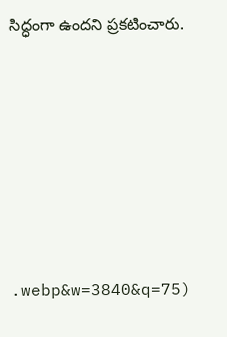సిద్ధంగా ఉందని ప్రకటించారు.







.webp&w=3840&q=75)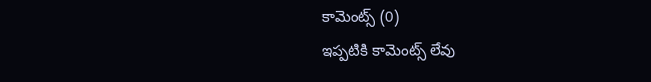కామెంట్స్ (0)
ఇప్పటికి కామెంట్స్ లేవు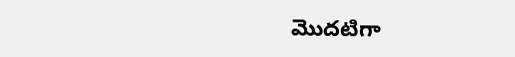మొదటిగా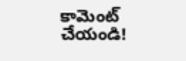కామెంట్ చేయండి!